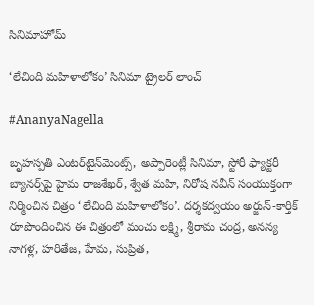సినిమాహోమ్

‘లేచింది మహిళాలోకం’ సినిమా ట్రైలర్ లాంచ్

#AnanyaNagella

బృహస్పతి ఎంటర్‌టైన్‌మెంట్స్, అప్పారెంట్లీ సినిమా, స్టోరీ ఫ్యాక్టరీ బ్యానర్స్‌పై హైమ రాజశేఖర్, శ్వేత మహి, నిరోష నవీన్ సంయుక్తంగా నిర్మించిన చిత్రం ‘లేచింది మహిళాలోకం’. దర్శకద్వయం అర్జున్-కార్తిక్ రూపొందించిన ఈ చిత్రంలో మంచు లక్ష్మి, శ్రీరామ చంద్ర, అనన్య నాగళ్ల, హరితేజ, హేమ, సుప్రిత,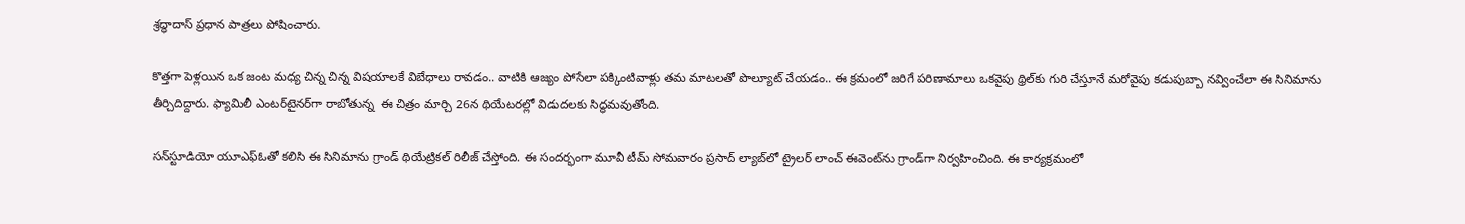శ్రద్ధాదాస్ ప్రధాన పాత్రలు పోషించారు.

కొత్తగా పెళ్లయిన ఒక జంట మధ్య చిన్న చిన్న విషయాలకే విబేధాలు రావడం.. వాటికి ఆజ్యం పోసేలా పక్కింటివాళ్లు తమ మాటలతో పొల్యూట్ చేయడం.. ఈ క్రమంలో జరిగే పరిణామాలు ఒకవైపు థ్రిల్‌కు గురి చేస్తూనే మరోవైపు కడుపుబ్బా నవ్వించేలా ఈ సినిమాను తీర్చిదిద్దారు. ఫ్యామిలీ ఎంటర్‌టైనర్‌గా రాబోతున్న  ఈ చిత్రం మార్చి 26న థియేటరల్లో విడుదలకు సిద్ధమవుతోంది.

సన్‌స్టూడియో యూఎఫ్‌ఓతో కలిసి ఈ సినిమాను గ్రాండ్ థియేట్రికల్ రిలీజ్ చేస్తోంది. ఈ సందర్భంగా మూవీ టీమ్ సోమవారం ప్రసాద్ ల్యాబ్‌లో ట్రైలర్ లాంచ్ ఈవెంట్‌ను గ్రాండ్‌గా నిర్వహించింది. ఈ కార్యక్రమంలో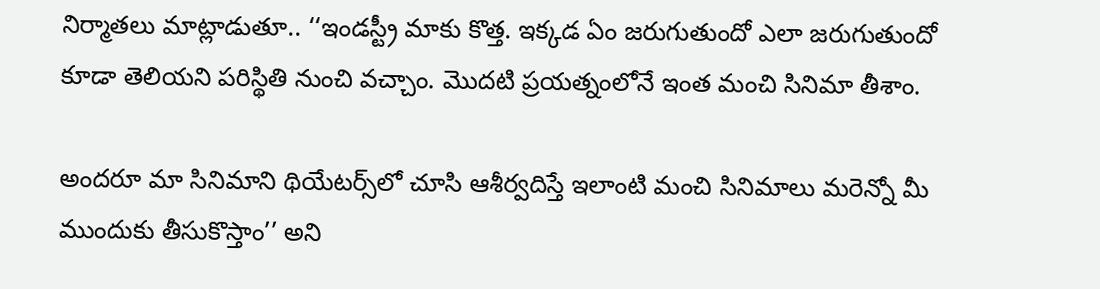నిర్మాతలు మాట్లాడుతూ.. ‘‘ఇండస్ట్రీ మాకు కొత్త. ఇక్కడ ఏం జరుగుతుందో ఎలా జరుగుతుందో కూడా తెలియని పరిస్థితి నుంచి వచ్చాం. మొదటి ప్రయత్నంలోనే ఇంత మంచి సినిమా తీశాం.

అందరూ మా సినిమాని థియేటర్స్‌లో చూసి ఆశీర్వదిస్తే ఇలాంటి మంచి సినిమాలు మరెన్నో మీ ముందుకు తీసుకొస్తాం’’ అని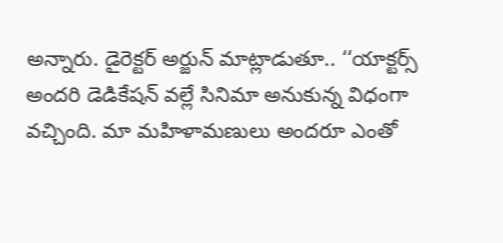అన్నారు. డైరెక్టర్ అర్జున్ మాట్లాడుతూ.. ‘‘యాక్టర్స్ అందరి డెడికేషన్ వల్లే సినిమా అనుకున్న విధంగా వచ్చింది. మా మహిళామణులు అందరూ ఎంతో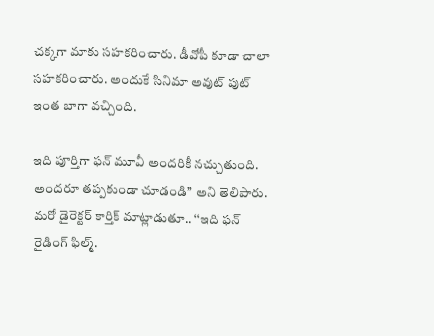చక్కగా మాకు సహకరించారు. డీవోపీ కూడా చాలా సహకరించారు. అందుకే సినిమా అవుట్ పుట్ ఇంత బాగా వచ్చింది.

ఇది పూర్తిగా ఫన్ మూవీ అందరికీ నచ్చుతుంది. అందరూ తప్పకుండా చూడండి’’ అని తెలిపారు. మరో డైరెక్టర్ కార్తిక్ మాట్లాడుతూ.. ‘‘ఇది ఫన్ రైడింగ్ ఫిల్మ్.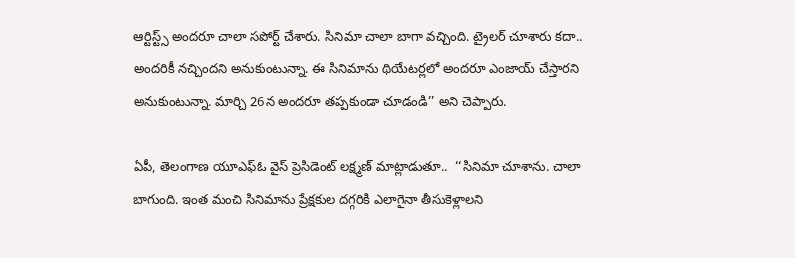ఆర్టిస్ట్స్ అందరూ చాలా సపోర్ట్ చేశారు. సినిమా చాలా బాగా వచ్చింది. ట్రైలర్ చూశారు కదా.. అందరికీ నచ్చిందని అనుకుంటున్నా. ఈ సినిమాను థియేటర్లలో అందరూ ఎంజాయ్ చేస్తారని అనుకుంటున్నా. మార్చి 26న అందరూ తప్పకుండా చూడండి’’ అని చెప్పారు.

ఏపీ, తెలంగాణ యూఎఫ్‌ఓ వైస్ ప్రెసిడెంట్ లక్ష్మణ్ మాట్లాడుతూ..  ‘‘సినిమా చూశాను. చాలా బాగుంది. ఇంత మంచి సినిమాను ప్రేక్షకుల దగ్గరికి ఎలాగైనా తీసుకెళ్లాలని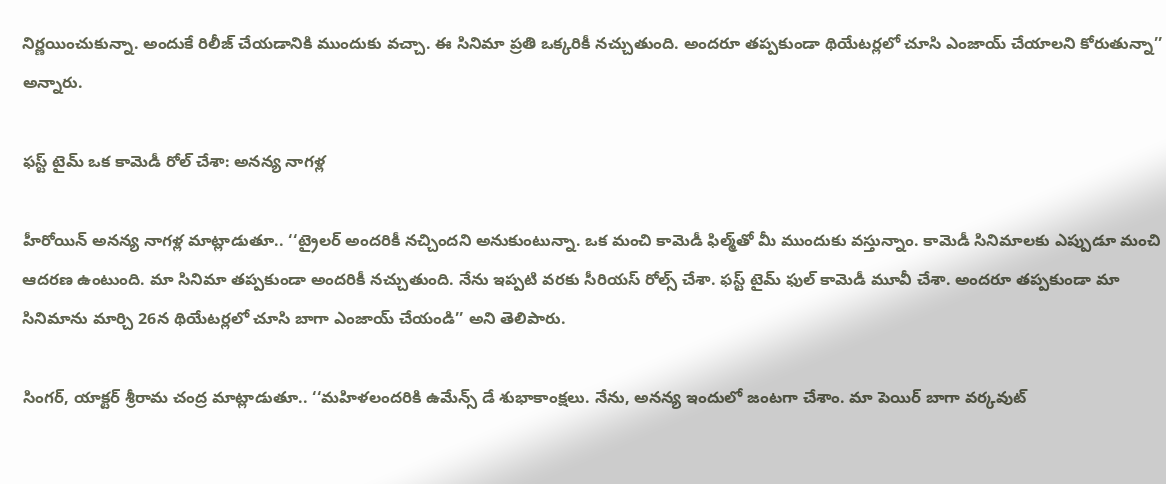నిర్ణయించుకున్నా. అందుకే రిలీజ్ చేయడానికి ముందుకు వచ్చా. ఈ సినిమా ప్రతి ఒక్కరికీ నచ్చుతుంది. అందరూ తప్పకుండా థియేటర్లలో చూసి ఎంజాయ్ చేయాలని కోరుతున్నా’’ అన్నారు.

ఫస్ట్ టైమ్ ఒక కామెడీ రోల్ చేశా: అనన్య నాగళ్ల

హీరోయిన్ అనన్య నాగళ్ల మాట్లాడుతూ.. ‘‘ట్రైలర్ అందరికీ నచ్చిందని అనుకుంటున్నా. ఒక మంచి కామెడీ ఫిల్మ్‌తో మీ ముందుకు వస్తున్నాం. కామెడీ సినిమాలకు ఎప్పుడూ మంచి ఆదరణ ఉంటుంది. మా సినిమా తప్పకుండా అందరికీ నచ్చుతుంది. నేను ఇప్పటి వరకు సీరియస్ రోల్స్ చేశా. ఫస్ట్ టైమ్ ఫుల్ కామెడీ మూవీ చేశా. అందరూ తప్పకుండా మా సినిమాను మార్చి 26న థియేటర్లలో చూసి బాగా ఎంజాయ్ చేయండి’’ అని తెలిపారు.

సింగర్, యాక్టర్ శ్రీరామ చంద్ర మాట్లాడుతూ.. ‘‘మహిళలందరికి ఉమేన్స్ డే శుభాకాంక్షలు. నేను, అనన్య ఇందులో జంటగా చేశాం. మా పెయిర్ బాగా వర్కవుట్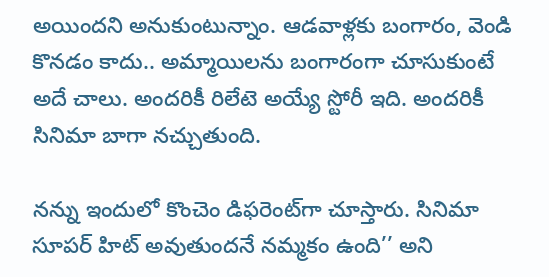అయిందని అనుకుంటున్నాం. ఆడవాళ్లకు బంగారం, వెండి కొనడం కాదు.. అమ్మాయిలను బంగారంగా చూసుకుంటే అదే చాలు. అందరికీ రిలేటె అయ్యే స్టోరీ ఇది. అందరికీ సినిమా బాగా నచ్చుతుంది.

నన్ను ఇందులో కొంచెం డిఫరెంట్‌గా చూస్తారు. సినిమా సూపర్ హిట్ అవుతుందనే నమ్మకం ఉంది’’ అని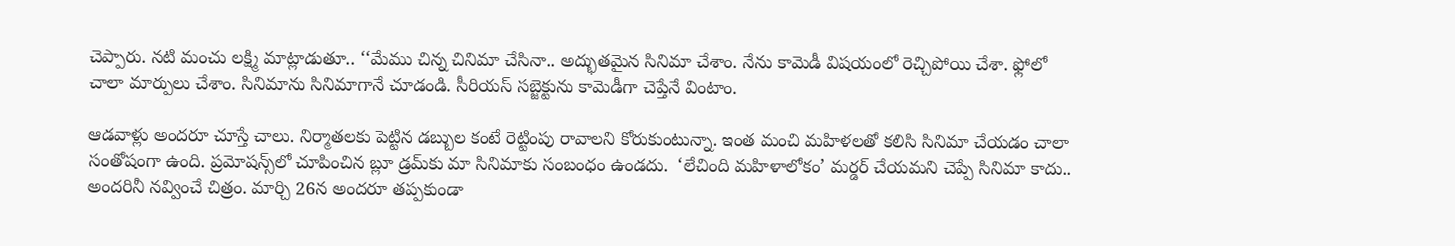చెప్పారు. నటి మంచు లక్ష్మి మాట్లాడుతూ.. ‘‘మేము చిన్న చినిమా చేసినా.. అద్భుతమైన సినిమా చేశాం. నేను కామెడీ విషయంలో రెచ్చిపోయి చేశా. ఫ్లోలో చాలా మార్పులు చేశాం. సినిమాను సినిమాగానే చూడండి. సీరియస్ సబ్జెక్టును కామెడీగా చెప్తేనే వింటాం.

ఆడవాళ్లు అందరూ చూస్తే చాలు. నిర్మాతలకు పెట్టిన డబ్బుల కంటే రెట్టింపు రావాలని కోరుకుంటున్నా. ఇంత మంచి మహిళలతో కలిసి సినిమా చేయడం చాలా సంతోషంగా ఉంది. ప్రమోషన్స్‌లో చూపించిన బ్లూ డ్రమ్‌కు మా సినిమాకు సంబంధం ఉండదు.  ‘లేచింది మహిళాలోకం’ మర్డర్ చేయమని చెప్పే సినిమా కాదు.. అందరినీ నవ్వించే చిత్రం. మార్చి 26న అందరూ తప్పకుండా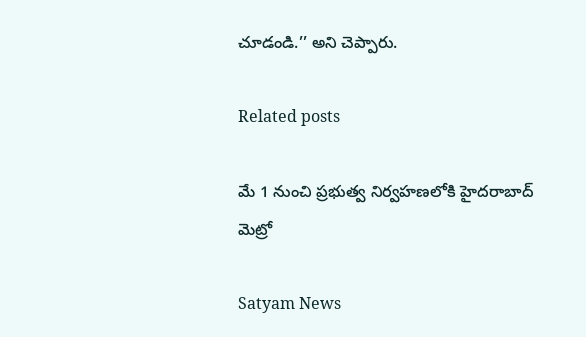చూడండి.’’ అని చెప్పారు.

Related posts

మే 1 నుంచి ప్రభుత్వ నిర్వహణలోకి హైదరాబాద్‌ మెట్రో

Satyam News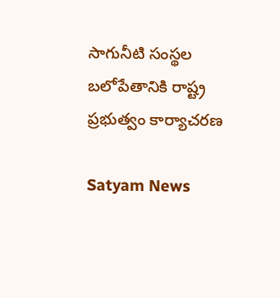సాగునీటి సంస్థల బలోపేతానికి రాష్ట్ర ప్రభుత్వం కార్యాచరణ

Satyam News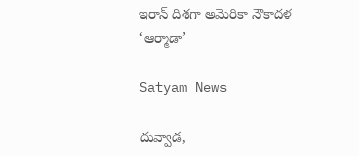ఇరాన్ దిశగా అమెరికా నౌకాదళ ‘ఆర్మాడా’

Satyam News

దువ్వాడ,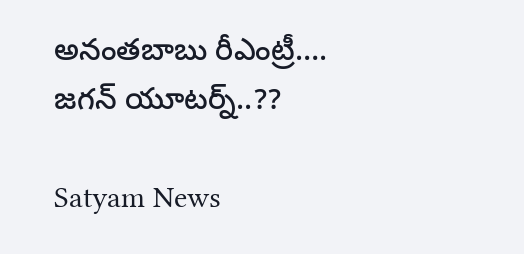అనంతబాబు రీఎంట్రీ…. జగన్‌ యూటర్న్..??

Satyam News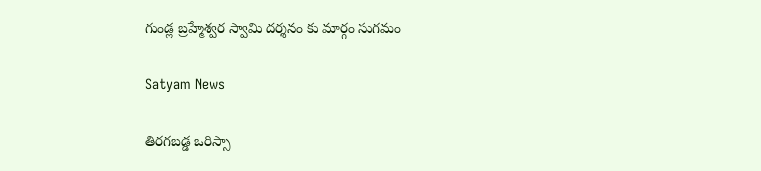గుండ్ల బ్రహ్మేశ్వర స్వామి దర్శనం కు మార్గం సుగమం

Satyam News

తిరగబడ్డ ఒరిస్సా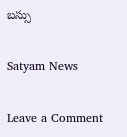బస్సు

Satyam News

Leave a Comment